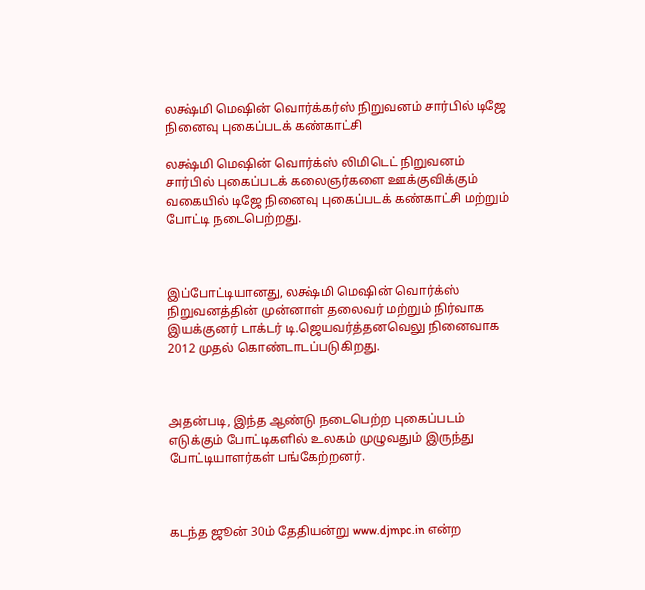லக்ஷ்மி மெஷின் வொர்க்கர்ஸ் நிறுவனம் சார்பில் டிஜே நினைவு புகைப்படக் கண்காட்சி

லக்ஷ்மி மெஷின் வொர்க்ஸ் லிமிடெட் நிறுவனம் சார்பில் புகைப்படக் கலைஞர்களை ஊக்குவிக்கும் வகையில் டிஜே நினைவு புகைப்படக் கண்காட்சி மற்றும் போட்டி நடைபெற்றது.



இப்போட்டியானது, லக்ஷ்மி மெஷின் வொர்க்ஸ் நிறுவனத்தின் முன்னாள் தலைவர் மற்றும் நிர்வாக இயக்குனர் டாக்டர் டி.ஜெயவர்த்தனவெலு நினைவாக 2012 முதல் கொண்டாடப்படுகிறது.



அதன்படி, இந்த ஆண்டு நடைபெற்ற புகைப்படம் எடுக்கும் போட்டிகளில் உலகம் முழுவதும் இருந்து போட்டியாளர்கள் பங்கேற்றனர்.



கடந்த ஜூன் 30ம் தேதியன்று www.djmpc.in என்ற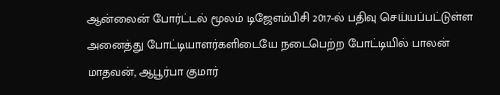ஆன்லைன் போர்ட்டல் மூலம் டிஜேஎம்பிசி 2017-ல் பதிவு செய்யப்பட்டுள்ள அனைத்து போட்டியாளர்களிடையே நடைபெற்ற போட்டியில் பாலன் மாதவன், ஆபூர்பா குமார்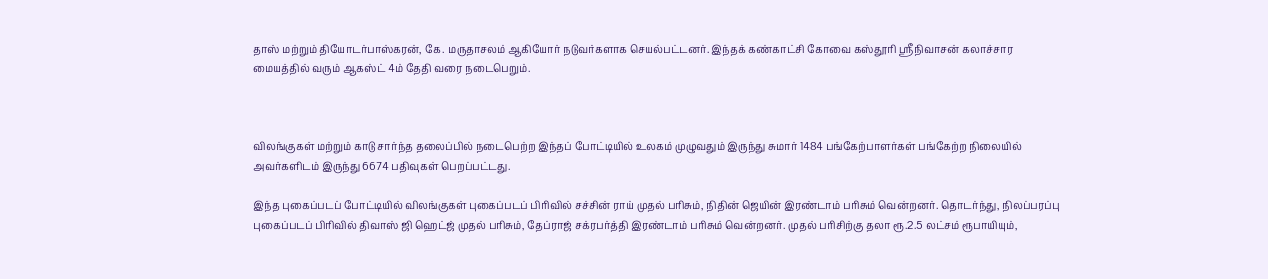தாஸ் மற்றும் தியோடர்பாஸ்கரன், கே. மருதாசலம் ஆகியோர் நடுவர்களாக செயல்பட்டனர். இந்தக் கண்காட்சி கோவை கஸ்தூரி ஸ்ரீநிவாசன் கலாச்சார மையத்தில் வரும் ஆகஸ்ட் 4ம் தேதி வரை நடைபெறும்.



விலங்குகள் மற்றும் காடு சார்ந்த தலைப்பில் நடைபெற்ற இந்தப் போட்டியில் உலகம் முழுவதும் இருந்து சுமார் 1484 பங்கேற்பாளர்கள் பங்கேற்ற நிலையில் அவர்களிடம் இருந்து 6674 பதிவுகள் பெறப்பட்டது.

இந்த புகைப்படப் போட்டியில் விலங்குகள் புகைப்படப் பிரிவில் சச்சின் ராய் முதல் பரிசும், நிதின் ஜெயின் இரண்டாம் பரிசும் வென்றனர். தொடர்ந்து, நிலப்பரப்பு புகைப்படப் பிரிவில் திவாஸ் ஜி ஹெட்ஜ் முதல் பரிசும், தேப்ராஜ் சக்ரபர்த்தி இரண்டாம் பரிசும் வென்றனர். முதல் பரிசிற்கு தலா ரூ.2.5 லட்சம் ரூபாயியும்,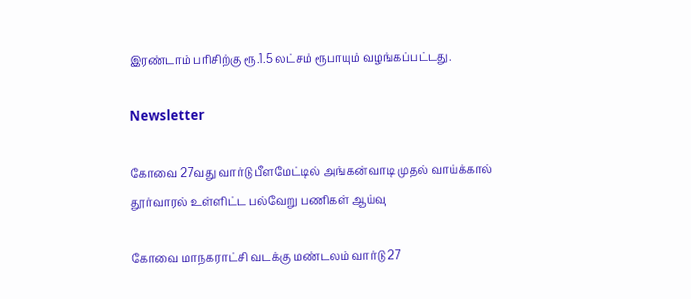இரண்டாம் பரிசிற்கு ரூ.1.5 லட்சம் ரூபாயும் வழங்கப்பட்டது.

Newsletter

கோவை 27வது வார்டு பீளமேட்டில் அங்கன்வாடி முதல் வாய்க்கால் தூர்வாரல் உள்ளிட்ட பல்வேறு பணிகள் ஆய்வு

கோவை மாநகராட்சி வடக்கு மண்டலம் வார்டு 27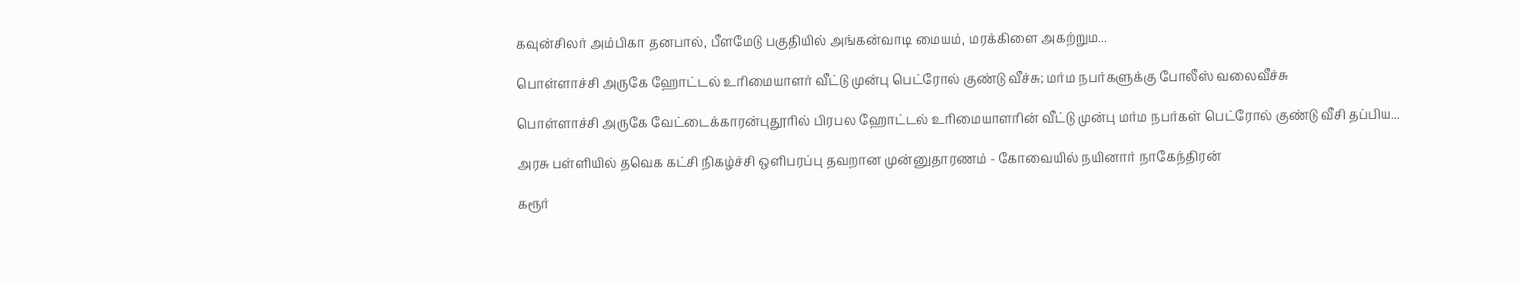கவுன்சிலர் அம்பிகா தனபால், பீளமேடு பகுதியில் அங்கன்வாடி மையம், மரக்கிளை அகற்றும...

பொள்ளாச்சி அருகே ஹோட்டல் உரிமையாளர் வீட்டு முன்பு பெட்ரோல் குண்டு வீச்சு; மர்ம நபர்களுக்கு போலீஸ் வலைவீச்சு

பொள்ளாச்சி அருகே வேட்டைக்காரன்புதூரில் பிரபல ஹோட்டல் உரிமையாளரின் வீட்டு முன்பு மர்ம நபர்கள் பெட்ரோல் குண்டு வீசி தப்பிய...

அரசு பள்ளியில் தவெக கட்சி நிகழ்ச்சி ஒளிபரப்பு தவறான முன்னுதாரணம் - கோவையில் நயினார் நாகேந்திரன்

கரூர்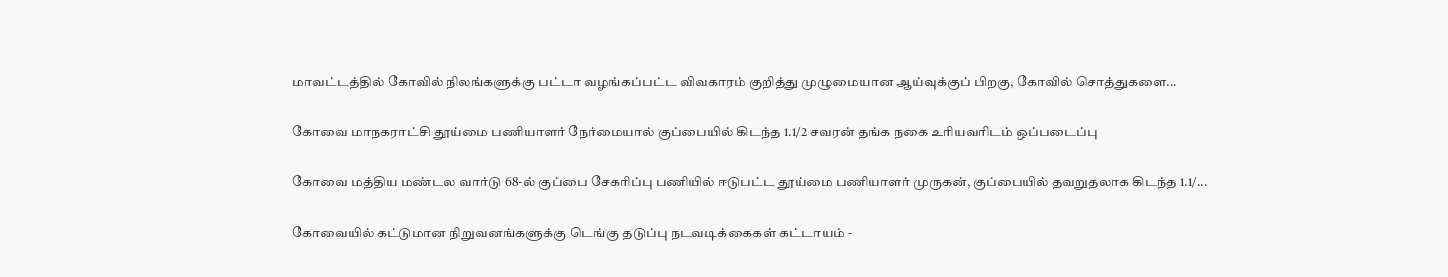மாவட்டத்தில் கோவில் நிலங்களுக்கு பட்டா வழங்கப்பட்ட விவகாரம் குறித்து முழுமையான ஆய்வுக்குப் பிறகு, கோவில் சொத்துகளை...

கோவை மாநகராட்சி தூய்மை பணியாளர் நேர்மையால் குப்பையில் கிடந்த 1.1/2 சவரன் தங்க நகை உரியவரிடம் ஒப்படைப்பு

கோவை மத்திய மண்டல வார்டு 68-ல் குப்பை சேகரிப்பு பணியில் ஈடுபட்ட தூய்மை பணியாளர் முருகன், குப்பையில் தவறுதலாக கிடந்த 1.1/...

கோவையில் கட்டுமான நிறுவனங்களுக்கு டெங்கு தடுப்பு நடவடிக்கைகள் கட்டாயம் -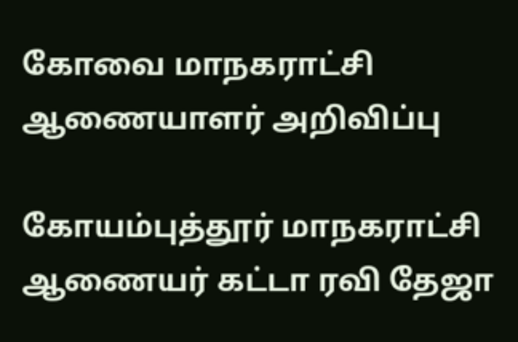கோவை மாநகராட்சி ஆணையாளர் அறிவிப்பு

கோயம்புத்தூர் மாநகராட்சி ஆணையர் கட்டா ரவி தேஜா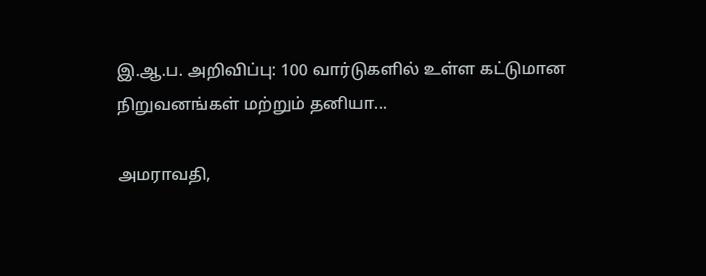இ.ஆ.ப. அறிவிப்பு: 100 வார்டுகளில் உள்ள கட்டுமான நிறுவனங்கள் மற்றும் தனியா...

அமராவதி,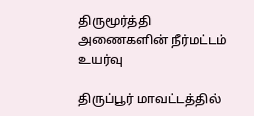திருமூர்த்தி அணைகளின் நீர்மட்டம் உயர்வு

திருப்பூர் மாவட்டத்தில்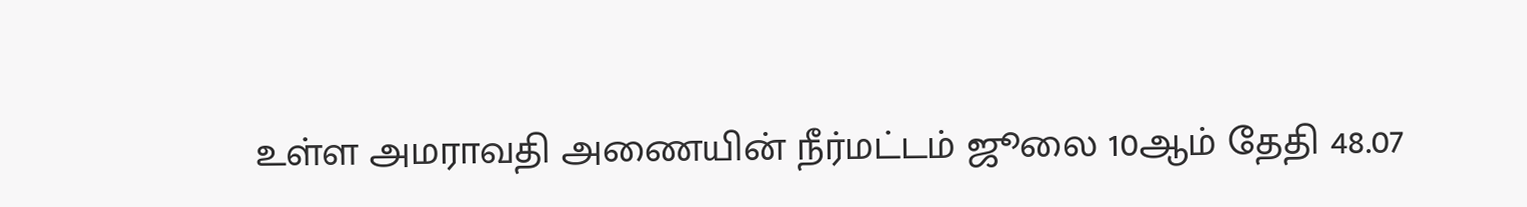உள்ள அமராவதி அணையின் நீர்மட்டம் ஜூலை 10ஆம் தேதி 48.07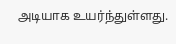அடியாக உயர்ந்துள்ளது.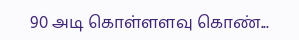90 அடி கொள்ளளவு கொண்...